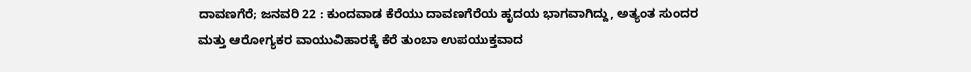ದಾವಣಗೆರೆ; ಜನವರಿ 22 : ಕುಂದವಾಡ ಕೆರೆಯು ದಾವಣಗೆರೆಯ ಹೃದಯ ಭಾಗವಾಗಿದ್ದು, ಅತ್ಯಂತ ಸುಂದರ ಮತ್ತು ಆರೋಗ್ಯಕರ ವಾಯುವಿಹಾರಕ್ಕೆ ಕೆರೆ ತುಂಬಾ ಉಪಯುಕ್ತವಾದ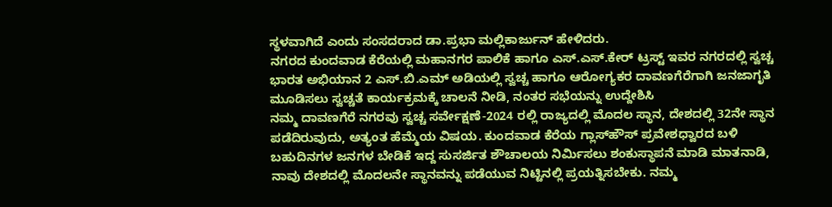ಸ್ಥಳವಾಗಿದೆ ಎಂದು ಸಂಸದರಾದ ಡಾ.ಪ್ರಭಾ ಮಲ್ಲಿಕಾರ್ಜುನ್ ಹೇಳಿದರು.
ನಗರದ ಕುಂದವಾಡ ಕೆರೆಯಲ್ಲಿ ಮಹಾನಗರ ಪಾಲಿಕೆ ಹಾಗೂ ಎಸ್.ಎಸ್.ಕೇರ್ ಟ್ರಸ್ಟ್ ಇವರ ನಗರದಲ್ಲಿ ಸ್ವಚ್ಚ ಭಾರತ ಅಭಿಯಾನ 2 ಎಸ್.ಬಿ.ಎಮ್ ಅಡಿಯಲ್ಲಿ ಸ್ವಚ್ಚ ಹಾಗೂ ಆರೋಗ್ಯಕರ ದಾವಣಗೆರೆಗಾಗಿ ಜನಜಾಗೃತಿ ಮೂಡಿಸಲು ಸ್ವಚ್ಚತೆ ಕಾರ್ಯಕ್ರಮಕ್ಕೆ ಚಾಲನೆ ನೀಡಿ, ನಂತರ ಸಭೆಯನ್ನು ಉದ್ದೇಶಿಸಿ
ನಮ್ಮ ದಾವಣಗೆರೆ ನಗರವು ಸ್ವಚ್ಚ ಸರ್ವೇಕ್ಷಣೆ-2024 ರಲ್ಲಿ ರಾಜ್ಯದಲ್ಲಿ ಮೊದಲ ಸ್ಥಾನ, ದೇಶದಲ್ಲಿ 32ನೇ ಸ್ಥಾನ ಪಡೆದಿರುವುದು, ಅತ್ಯಂತ ಹೆಮ್ಮೆಯ ವಿಷಯ. ಕುಂದವಾಡ ಕೆರೆಯ ಗ್ಲಾಸ್‌ಹೌಸ್ ಪ್ರವೇಶಧ್ವಾರದ ಬಳಿ ಬಹುದಿನಗಳ ಜನಗಳ ಬೇಡಿಕೆ ಇದ್ದ ಸುಸರ್ಜಿತ ಶೌಚಾಲಯ ನಿರ್ಮಿಸಲು ಶಂಕುಸ್ಥಾಪನೆ ಮಾಡಿ ಮಾತನಾಡಿ, ನಾವು ದೇಶದಲ್ಲಿ ಮೊದಲನೇ ಸ್ಥಾನವನ್ನು ಪಡೆಯುವ ನಿಟ್ಟಿನಲ್ಲಿ ಪ್ರಯತ್ನಿಸಬೇಕು. ನಮ್ಮ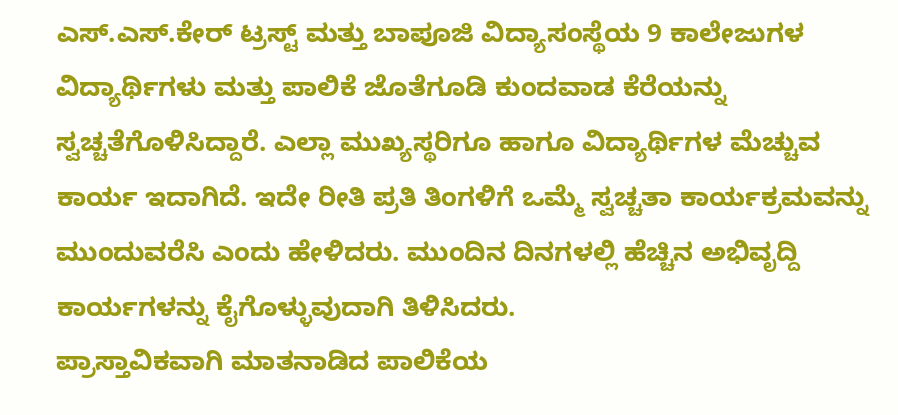ಎಸ್.ಎಸ್.ಕೇರ್ ಟ್ರಸ್ಟ್ ಮತ್ತು ಬಾಪೂಜಿ ವಿದ್ಯಾಸಂಸ್ಥೆಯ 9 ಕಾಲೇಜುಗಳ ವಿದ್ಯಾರ್ಥಿಗಳು ಮತ್ತು ಪಾಲಿಕೆ ಜೊತೆಗೂಡಿ ಕುಂದವಾಡ ಕೆರೆಯನ್ನು ಸ್ವಚ್ಚತೆಗೊಳಿಸಿದ್ದಾರೆ. ಎಲ್ಲಾ ಮುಖ್ಯಸ್ಥರಿಗೂ ಹಾಗೂ ವಿದ್ಯಾರ್ಥಿಗಳ ಮೆಚ್ಚುವ ಕಾರ್ಯ ಇದಾಗಿದೆ. ಇದೇ ರೀತಿ ಪ್ರತಿ ತಿಂಗಳಿಗೆ ಒಮ್ಮೆ ಸ್ವಚ್ಚತಾ ಕಾರ್ಯಕ್ರಮವನ್ನು ಮುಂದುವರೆಸಿ ಎಂದು ಹೇಳಿದರು. ಮುಂದಿನ ದಿನಗಳಲ್ಲಿ ಹೆಚ್ಚಿನ ಅಭಿವೃದ್ದಿ ಕಾರ್ಯಗಳನ್ನು ಕೈಗೊಳ್ಳುವುದಾಗಿ ತಿಳಿಸಿದರು.
ಪ್ರಾಸ್ತಾವಿಕವಾಗಿ ಮಾತನಾಡಿದ ಪಾಲಿಕೆಯ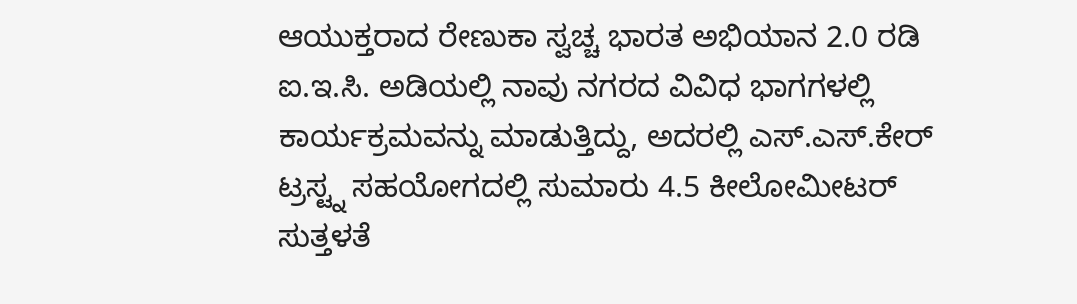ಆಯುಕ್ತರಾದ ರೇಣುಕಾ ಸ್ವಚ್ಚ ಭಾರತ ಅಭಿಯಾನ 2.0 ರಡಿ ಐ.ಇ.ಸಿ. ಅಡಿಯಲ್ಲಿ ನಾವು ನಗರದ ವಿವಿಧ ಭಾಗಗಳಲ್ಲಿ ಕಾರ್ಯಕ್ರಮವನ್ನು ಮಾಡುತ್ತಿದ್ದು, ಅದರಲ್ಲಿ ಎಸ್.ಎಸ್.ಕೇರ್ ಟ್ರಸ್ಟ್ನ ಸಹಯೋಗದಲ್ಲಿ ಸುಮಾರು 4.5 ಕೀಲೋಮೀಟರ್ ಸುತ್ತಳತೆ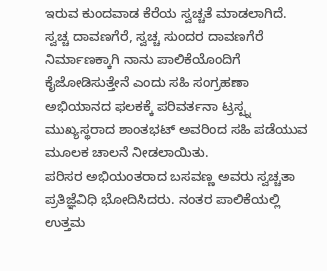ಇರುವ ಕುಂದವಾಡ ಕೆರೆಯ ಸ್ವಚ್ಚತೆ ಮಾಡಲಾಗಿದೆ.
ಸ್ವಚ್ಚ ದಾವಣಗೆರೆ, ಸ್ವಚ್ಚ ಸುಂದರ ದಾವಣಗೆರೆ ನಿರ್ಮಾಣಕ್ಕಾಗಿ ನಾನು ಪಾಲಿಕೆಯೊಂದಿಗೆ ಕೈಜೋಡಿಸುತ್ತೇನೆ ಎಂದು ಸಹಿ ಸಂಗ್ರಹಣಾ ಅಭಿಯಾನದ ಫಲಕಕ್ಕೆ ಪರಿವರ್ತನಾ ಟ್ರಸ್ಟ್ನ ಮುಖ್ಯಸ್ಥರಾದ ಶಾಂತಭಟ್ ಅವರಿಂದ ಸಹಿ ಪಡೆಯುವ ಮೂಲಕ ಚಾಲನೆ ನೀಡಲಾಯಿತು.
ಪರಿಸರ ಅಭಿಯಂತರಾದ ಬಸವಣ್ಣ ಅವರು ಸ್ವಚ್ಚತಾ ಪ್ರತಿಜ್ಞೆವಿಧಿ ಭೋದಿಸಿದರು. ನಂತರ ಪಾಲಿಕೆಯಲ್ಲಿ ಉತ್ತಮ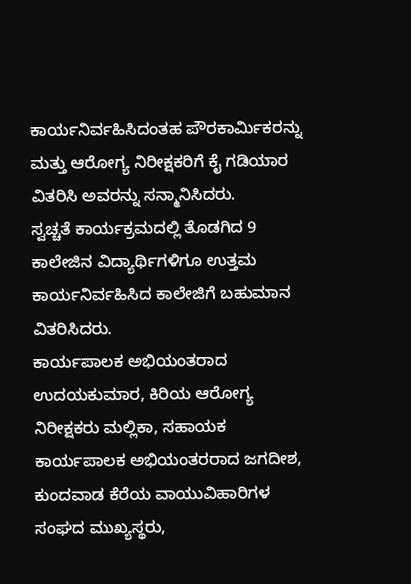ಕಾರ್ಯನಿರ್ವಹಿಸಿದಂತಹ ಪೌರಕಾರ್ಮಿಕರನ್ನು ಮತ್ತು ಆರೋಗ್ಯ ನಿರೀಕ್ಷಕರಿಗೆ ಕೈ ಗಡಿಯಾರ ವಿತರಿಸಿ ಅವರನ್ನು ಸನ್ಮಾನಿಸಿದರು.
ಸ್ವಚ್ಚತೆ ಕಾರ್ಯಕ್ರಮದಲ್ಲಿ ತೊಡಗಿದ 9 ಕಾಲೇಜಿನ ವಿದ್ಯಾರ್ಥಿಗಳಿಗೂ ಉತ್ತಮ ಕಾರ್ಯನಿರ್ವಹಿಸಿದ ಕಾಲೇಜಿಗೆ ಬಹುಮಾನ ವಿತರಿಸಿದರು.
ಕಾರ್ಯಪಾಲಕ ಅಭಿಯಂತರಾದ ಉದಯಕುಮಾರ, ಕಿರಿಯ ಆರೋಗ್ಯ ನಿರೀಕ್ಷಕರು ಮಲ್ಲಿಕಾ, ಸಹಾಯಕ ಕಾರ್ಯಪಾಲಕ ಅಭಿಯಂತರರಾದ ಜಗದೀಶ, ಕುಂದವಾಡ ಕೆರೆಯ ವಾಯುವಿಹಾರಿಗಳ ಸಂಘದ ಮುಖ್ಯಸ್ಥರು,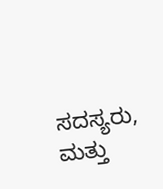ಸದಸ್ಯರು, ಮತ್ತು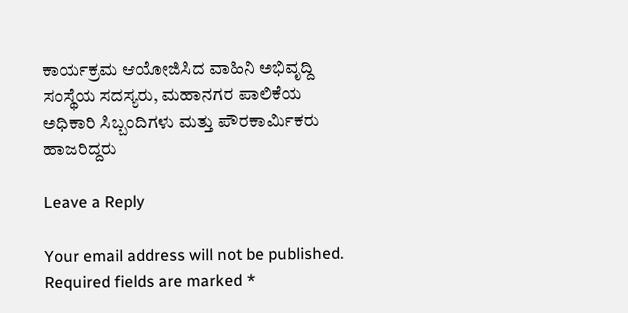ಕಾರ್ಯಕ್ರಮ ಆಯೋಜಿಸಿದ ವಾಹಿನಿ ಅಭಿವೃದ್ದಿ ಸಂಸ್ಥೆಯ ಸದಸ್ಯರು, ಮಹಾನಗರ ಪಾಲಿಕೆಯ ಅಧಿಕಾರಿ ಸಿಬ್ಬಂದಿಗಳು ಮತ್ತು ಪೌರಕಾರ್ಮಿಕರು ಹಾಜರಿದ್ದರು

Leave a Reply

Your email address will not be published. Required fields are marked *